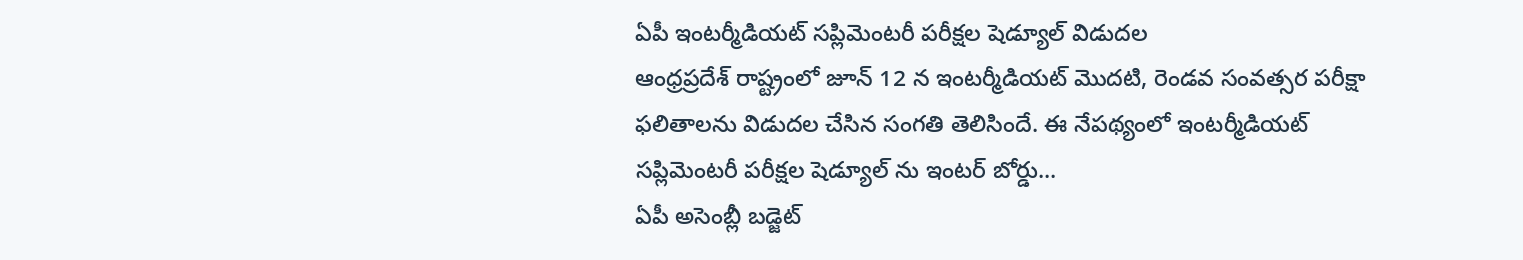ఏపీ ఇంటర్మీడియట్ సప్లిమెంటరీ పరీక్షల షెడ్యూల్ విడుదల
ఆంధ్రప్రదేశ్ రాష్ట్రంలో జూన్ 12 న ఇంటర్మీడియట్ మొదటి, రెండవ సంవత్సర పరీక్షా ఫలితాలను విడుదల చేసిన సంగతి తెలిసిందే. ఈ నేపథ్యంలో ఇంటర్మీడియట్ సప్లిమెంటరీ పరీక్షల షెడ్యూల్ ను ఇంటర్ బోర్డు...
ఏపీ అసెంబ్లీ బడ్జెట్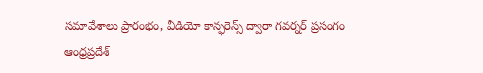సమావేశాలు ప్రారంభం, వీడియో కాన్ఫరెన్స్ ద్వారా గవర్నర్ ప్రసంగం
ఆంధ్రప్రదేశ్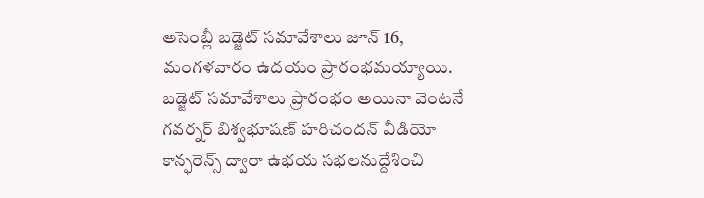అసెంబ్లీ బడ్జెట్ సమావేశాలు జూన్ 16, మంగళవారం ఉదయం ప్రారంభమయ్యాయి. బడ్జెట్ సమావేశాలు ప్రారంభం అయినా వెంటనే గవర్నర్ బిశ్వభూషణ్ హరిచందన్ వీడియో కాన్ఫరెన్స్ ద్వారా ఉభయ సభలనుద్దేశించి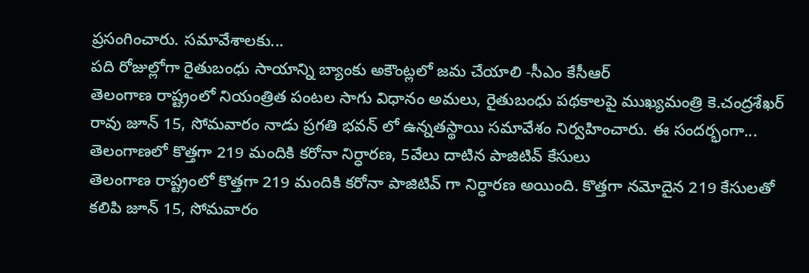ప్రసంగించారు. సమావేశాలకు...
పది రోజుల్లోగా రైతుబంధు సాయాన్ని బ్యాంకు అకౌంట్లలో జమ చేయాలి -సీఎం కేసీఆర్
తెలంగాణ రాష్ట్రంలో నియంత్రిత పంటల సాగు విధానం అమలు, రైతుబంధు పథకాలపై ముఖ్యమంత్రి కె.చంద్రశేఖర్ రావు జూన్ 15, సోమవారం నాడు ప్రగతి భవన్ లో ఉన్నతస్థాయి సమావేశం నిర్వహించారు. ఈ సందర్భంగా...
తెలంగాణలో కొత్తగా 219 మందికి కరోనా నిర్ధారణ, 5వేలు దాటిన పాజిటివ్ కేసులు
తెలంగాణ రాష్ట్రంలో కొత్తగా 219 మందికి కరోనా పాజిటివ్ గా నిర్ధారణ అయింది. కొత్తగా నమోదైన 219 కేసులతో కలిపి జూన్ 15, సోమవారం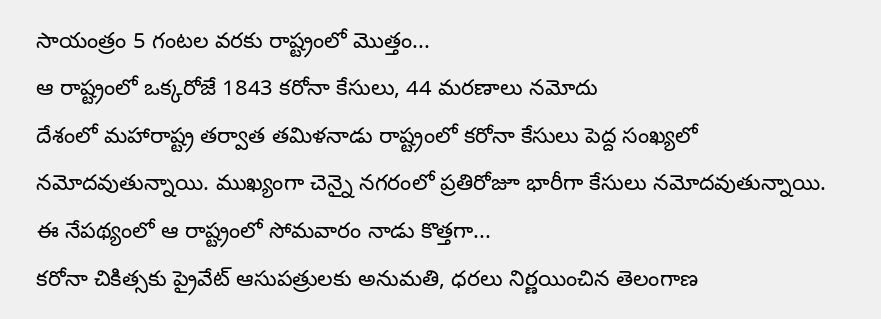సాయంత్రం 5 గంటల వరకు రాష్ట్రంలో మొత్తం...
ఆ రాష్ట్రంలో ఒక్కరోజే 1843 కరోనా కేసులు, 44 మరణాలు నమోదు
దేశంలో మహారాష్ట్ర తర్వాత తమిళనాడు రాష్ట్రంలో కరోనా కేసులు పెద్ద సంఖ్యలో నమోదవుతున్నాయి. ముఖ్యంగా చెన్నై నగరంలో ప్రతిరోజూ భారీగా కేసులు నమోదవుతున్నాయి. ఈ నేపథ్యంలో ఆ రాష్ట్రంలో సోమవారం నాడు కొత్తగా...
కరోనా చికిత్సకు ప్రైవేట్ ఆసుపత్రులకు అనుమతి, ధరలు నిర్ణయించిన తెలంగాణ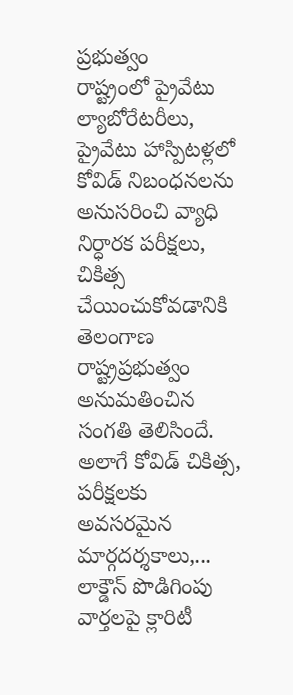ప్రభుత్వం
రాష్ట్రంలో ప్రైవేటు ల్యాబోరేటరీలు, ప్రైవేటు హాస్పిటళ్లలో కోవిడ్ నిబంధనలను అనుసరించి వ్యాధి నిర్ధారక పరీక్షలు, చికిత్స చేయించుకోవడానికి తెలంగాణ రాష్ట్రప్రభుత్వం అనుమతించిన సంగతి తెలిసిందే. అలాగే కోవిడ్ చికిత్స, పరీక్షలకు అవసరమైన మార్గదర్శకాలు,...
లాక్డౌన్ పొడిగింపు వార్తలపై క్లారిటీ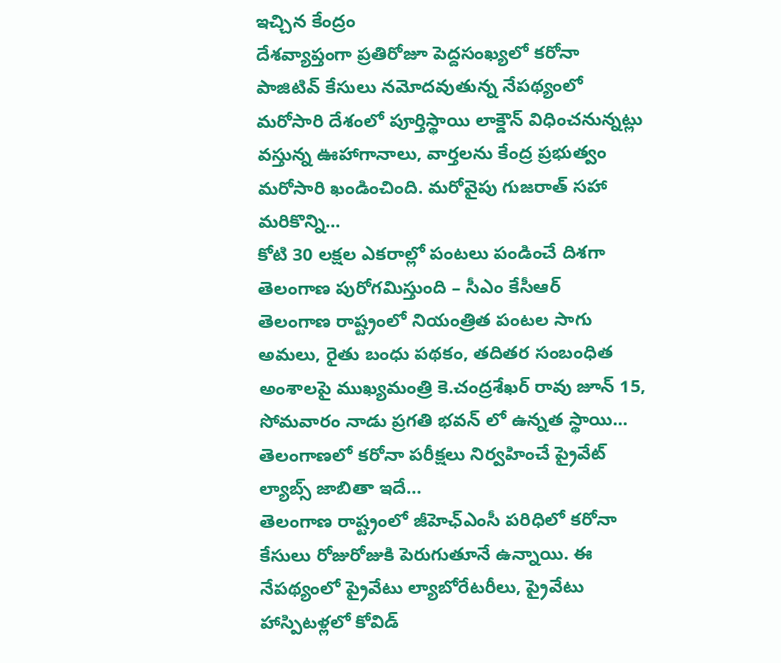ఇచ్చిన కేంద్రం
దేశవ్యాప్తంగా ప్రతిరోజూ పెద్దసంఖ్యలో కరోనా పాజిటివ్ కేసులు నమోదవుతున్న నేపథ్యంలో మరోసారి దేశంలో పూర్తిస్థాయి లాక్డౌన్ విధించనున్నట్లు వస్తున్న ఊహాగానాలు, వార్తలను కేంద్ర ప్రభుత్వం మరోసారి ఖండించింది. మరోవైపు గుజరాత్ సహా మరికొన్ని...
కోటి 30 లక్షల ఎకరాల్లో పంటలు పండించే దిశగా తెలంగాణ పురోగమిస్తుంది – సీఎం కేసీఆర్
తెలంగాణ రాష్ట్రంలో నియంత్రిత పంటల సాగు అమలు, రైతు బంధు పథకం, తదితర సంబంధిత అంశాలపై ముఖ్యమంత్రి కె.చంద్రశేఖర్ రావు జూన్ 15, సోమవారం నాడు ప్రగతి భవన్ లో ఉన్నత స్థాయి...
తెలంగాణలో కరోనా పరీక్షలు నిర్వహించే ప్రైవేట్ ల్యాబ్స్ జాబితా ఇదే…
తెలంగాణ రాష్ట్రంలో జీహెఛ్ఎంసీ పరిధిలో కరోనా కేసులు రోజురోజుకి పెరుగుతూనే ఉన్నాయి. ఈ నేపథ్యంలో ప్రైవేటు ల్యాబోరేటరీలు, ప్రైవేటు హాస్పిటళ్లలో కోవిడ్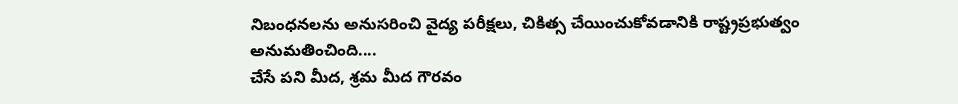నిబంధనలను అనుసరించి వైద్య పరీక్షలు, చికిత్స చేయించుకోవడానికి రాష్ట్రప్రభుత్వం అనుమతించింది....
చేసే పని మీద, శ్రమ మీద గౌరవం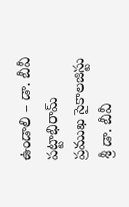ఉండాలి – డా. బీవీ పట్టాభిరామ్
ప్రముఖ సైకాలజిస్టు శ్రీ డా. బీవీ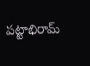పట్టాభిరామ్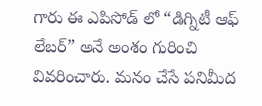గారు ఈ ఎపిసోడ్ లో “డిగ్నిటీ ఆఫ్ లేబర్” అనే అంశం గురించి వివరించారు. మనం చేసే పనిమీద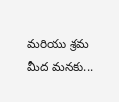మరియు శ్రమ మీద మనకు...